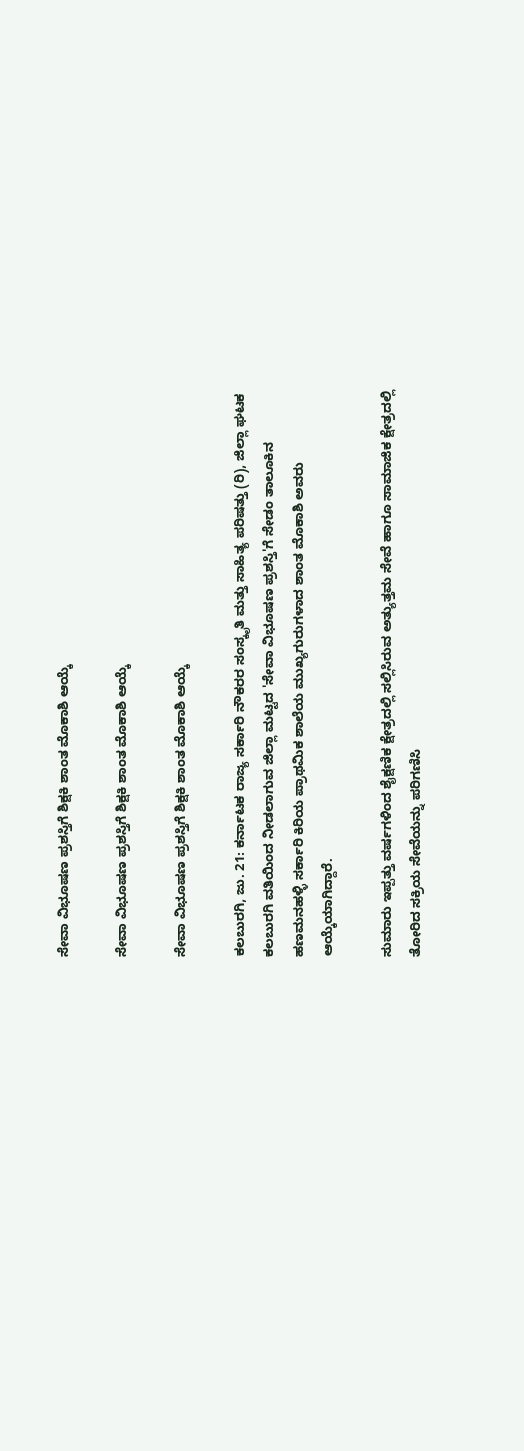ಸೇವಾ ವಿಭೂಷಣ ಪ್ರಶಸ್ತಿಗೆ ಶಿಕ್ಷಕಿ ಶಾಂತ ಮೊಕಾಶಿ ಆಯ್ಕೆ

ಸೇವಾ ವಿಭೂಷಣ ಪ್ರಶಸ್ತಿಗೆ ಶಿಕ್ಷಕಿ ಶಾಂತ ಮೊಕಾಶಿ ಆಯ್ಕೆ

ಸೇವಾ ವಿಭೂಷಣ ಪ್ರಶಸ್ತಿಗೆ ಶಿಕ್ಷಕಿ ಶಾಂತ ಮೊಕಾಶಿ ಆಯ್ಕೆ

ಕಲಬುರಗಿ, ಜು. 21: ಕರ್ನಾಟಕ ರಾಜ್ಯ ಸರ್ಕಾರಿ ನೌಕರರ ಸಂಸ್ಕೃತಿ ಮತ್ತು ಸಾಹಿತ್ಯ ಪರಿಷತ್ತು (ರಿ), ಜಿಲ್ಲಾ ಘಟಕ ಕಲಬುರಗಿ ವತಿಯಿಂದ ನೀಡಲಾಗುವ ಜಿಲ್ಲಾ ಮಟ್ಟದ 'ಸೇವಾ ವಿಭೂಷಣ ಪ್ರಶಸ್ತಿ'ಗೆ ಸೇಡಂ ತಾಲೂಕಿನ ಹಣಮನಹಳ್ಳಿ ಸರ್ಕಾರಿ ಕಿರಿಯ ಪ್ರಾಥಮಿಕ ಶಾಲೆಯ ಮುಖ್ಯಗುರುಗಳಾದ ಶಾಂತ ಮೊಕಾಶಿ ಅವರು ಆಯ್ಕೆಯಾಗಿದ್ದಾರೆ.

ಸುಮಾರು ಇಪ್ಪತ್ತು ವರ್ಷಗಳಿಂದ ಶೈಕ್ಷಣಿಕ ಕ್ಷೇತ್ರದಲ್ಲಿ ಸಲ್ಲಿಸಿರುವ ಅತ್ಯುತ್ತಮ ಸೇವೆ ಹಾಗೂ ಸಾಮಾಜಿಕ ಕ್ಷೇತ್ರದಲ್ಲಿ ತೋರಿದ ಸಕ್ರಿಯ ಸೇವೆಯನ್ನು ಪರಿಗಣಿಸಿ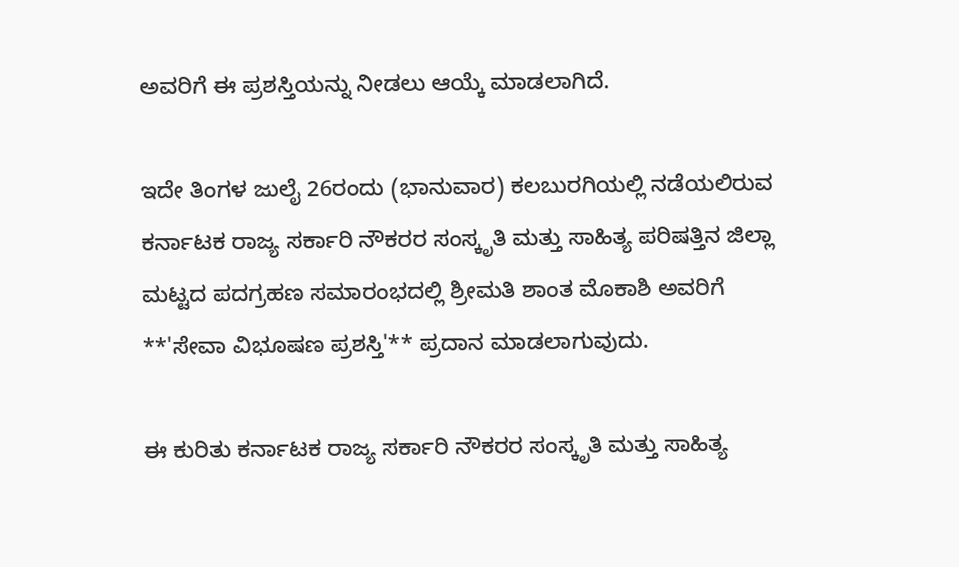ಅವರಿಗೆ ಈ ಪ್ರಶಸ್ತಿಯನ್ನು ನೀಡಲು ಆಯ್ಕೆ ಮಾಡಲಾಗಿದೆ.

ಇದೇ ತಿಂಗಳ ಜುಲೈ 26ರಂದು (ಭಾನುವಾರ) ಕಲಬುರಗಿಯಲ್ಲಿ ನಡೆಯಲಿರುವ ಕರ್ನಾಟಕ ರಾಜ್ಯ ಸರ್ಕಾರಿ ನೌಕರರ ಸಂಸ್ಕೃತಿ ಮತ್ತು ಸಾಹಿತ್ಯ ಪರಿಷತ್ತಿನ ಜಿಲ್ಲಾ ಮಟ್ಟದ ಪದಗ್ರಹಣ ಸಮಾರಂಭದಲ್ಲಿ ಶ್ರೀಮತಿ ಶಾಂತ ಮೊಕಾಶಿ ಅವರಿಗೆ **'ಸೇವಾ ವಿಭೂಷಣ ಪ್ರಶಸ್ತಿ'** ಪ್ರದಾನ ಮಾಡಲಾಗುವುದು.

ಈ ಕುರಿತು ಕರ್ನಾಟಕ ರಾಜ್ಯ ಸರ್ಕಾರಿ ನೌಕರರ ಸಂಸ್ಕೃತಿ ಮತ್ತು ಸಾಹಿತ್ಯ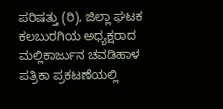ಪರಿಷತ್ತು (ರಿ), ಜಿಲ್ಲಾ ಘಟಕ ಕಲಬುರಗಿಯ ಅಧ್ಯಕ್ಷರಾದ ಮಲ್ಲಿಕಾರ್ಜುನ ಚವಡಿಹಾಳ ಪತ್ರಿಕಾ ಪ್ರಕಟಣೆಯಲ್ಲಿ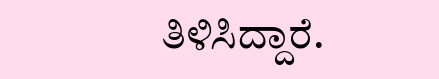ತಿಳಿಸಿದ್ದಾರೆ.